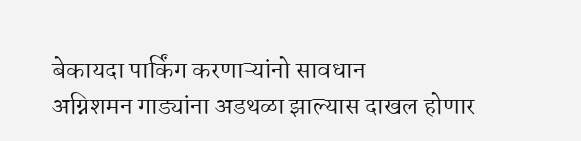बेकायदा पार्किंग करणाऱ्यांनो सावधान
अग्निशमन गाड्यांना अडथळा झाल्यास दाखल होणार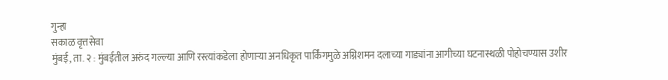गुन्हा
सकाळ वृत्तसेवा
मुंबई, ता. २ : मुंबईतील अरुंद गल्ल्या आणि रस्त्यांकडेला होणाऱ्या अनधिकृत पार्किंगमुळे अग्निशमन दलाच्या गाड्यांना आगीच्या घटनास्थळी पोहोचण्यास उशीर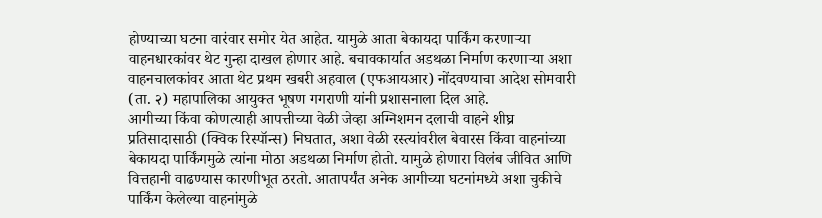होण्याच्या घटना वारंवार समोर येत आहेत. यामुळे आता बेकायदा पार्किंग करणाऱ्या वाहनधारकांवर थेट गुन्हा दाखल होणार आहे. बचावकार्यात अडथळा निर्माण करणाऱ्या अशा वाहनचालकांवर आता थेट प्रथम खबरी अहवाल (एफआयआर) नोंदवण्याचा आदेश सोमवारी (ता. २) महापालिका आयुक्त भूषण गगराणी यांनी प्रशासनाला दिल आहे.
आगीच्या किंवा कोणत्याही आपत्तीच्या वेळी जेव्हा अग्निशमन दलाची वाहने शीघ्र प्रतिसादासाठी (क्विक रिस्पॉन्स) निघतात, अशा वेळी रस्त्यांवरील बेवारस किंवा वाहनांच्या बेकायदा पार्किंगमुळे त्यांना मोठा अडथळा निर्माण होतो. यामुळे होणारा विलंब जीवित आणि वित्तहानी वाढण्यास कारणीभूत ठरतो. आतापर्यंत अनेक आगीच्या घटनांमध्ये अशा चुकीचे पार्किंग केलेल्या वाहनांमुळे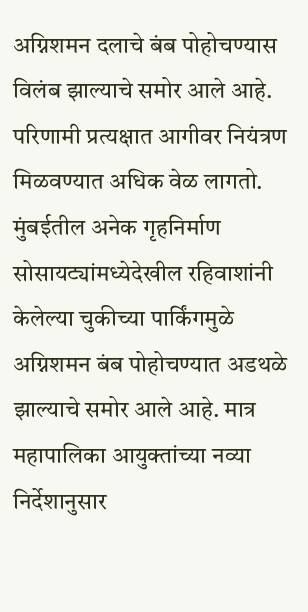अग्निशमन दलाचे बंब पोहोचण्यास विलंब झाल्याचे समोर आले आहे. परिणामी प्रत्यक्षात आगीवर नियंत्रण मिळवण्यात अधिक वेळ लागतो. मुंबईतील अनेक गृहनिर्माण सोसायट्यांमध्येदेखील रहिवाशांनी केलेल्या चुकीच्या पार्किंगमुळे अग्निशमन बंब पोहोचण्यात अडथळे झाल्याचे समोर आले आहे. मात्र महापालिका आयुक्तांच्या नव्या निर्देशानुसार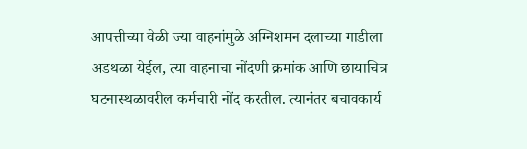आपत्तीच्या वेळी ज्या वाहनांमुळे अग्निशमन दलाच्या गाडीला अडथळा येईल, त्या वाहनाचा नोंदणी क्रमांक आणि छायाचित्र घटनास्थळावरील कर्मचारी नोंद करतील. त्यानंतर बचावकार्य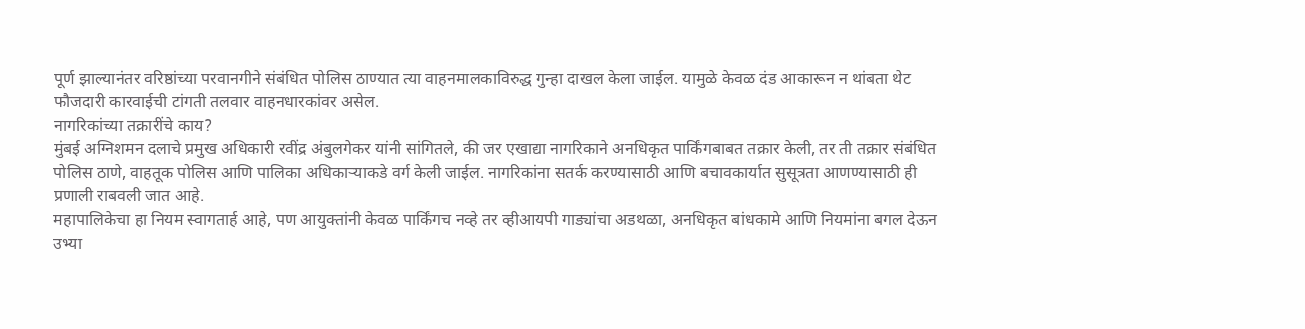पूर्ण झाल्यानंतर वरिष्ठांच्या परवानगीने संबंधित पोलिस ठाण्यात त्या वाहनमालकाविरुद्ध गुन्हा दाखल केला जाईल. यामुळे केवळ दंड आकारून न थांबता थेट फौजदारी कारवाईची टांगती तलवार वाहनधारकांवर असेल.
नागरिकांच्या तक्रारींचे काय?
मुंबई अग्निशमन दलाचे प्रमुख अधिकारी रवींद्र अंबुलगेकर यांनी सांगितले, की जर एखाद्या नागरिकाने अनधिकृत पार्किंगबाबत तक्रार केली, तर ती तक्रार संबंधित पोलिस ठाणे, वाहतूक पोलिस आणि पालिका अधिकाऱ्याकडे वर्ग केली जाईल. नागरिकांना सतर्क करण्यासाठी आणि बचावकार्यात सुसूत्रता आणण्यासाठी ही प्रणाली राबवली जात आहे.
महापालिकेचा हा नियम स्वागतार्ह आहे, पण आयुक्तांनी केवळ पार्किंगच नव्हे तर व्हीआयपी गाड्यांचा अडथळा, अनधिकृत बांधकामे आणि नियमांना बगल देऊन उभ्या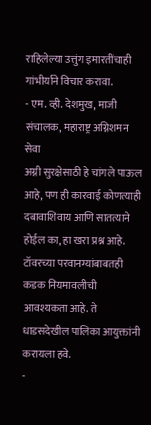राहिलेल्या उत्तुंग इमारतींचाही गांभीर्याने विचार करावा.
- एम. व्ही. देशमुख, माजी संचालक, महाराष्ट्र अग्निशमन सेवा
अग्नी सुरक्षेसाठी हे चांगले पाऊल आहे, पण ही कारवाई कोणत्याही दबावाशिवाय आणि सातत्याने होईल का, हा खरा प्रश्न आहे. टॉवरच्या परवानग्यांबाबतही कडक नियमावलीची आवश्यकता आहे. ते धाडसदेखील पालिका आयुक्तांनी करायला हवे.
-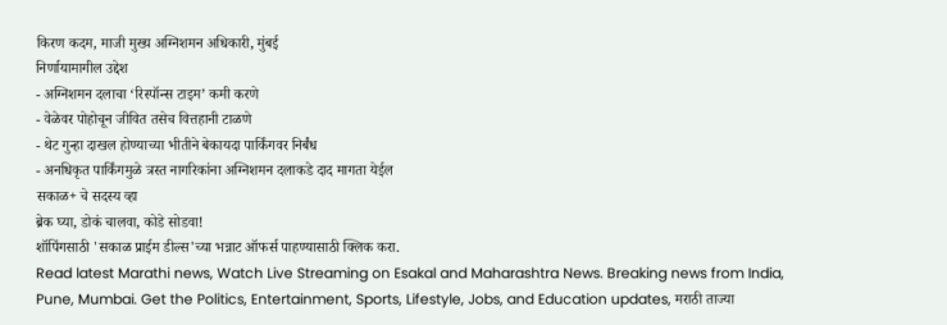किरण कदम, माजी मुख्य अग्निशमन अधिकारी, मुंबई
निर्णायामागील उद्देश
- अग्निशमन दलाचा ‘रिस्पॉन्स टाइम’ कमी करणे
- वेळेवर पोहोचून जीवित तसेच वित्तहानी टाळणे
- थेट गुन्हा दाखल होण्याच्या भीतीने बेकायदा पार्किंगवर निर्बंध
- अनधिकृत पार्किंगमुळे त्रस्त नागरिकांना अग्निशमन दलाकडे दाद मागता येईल
सकाळ+ चे सदस्य व्हा
ब्रेक घ्या, डोकं चालवा, कोडे सोडवा!
शॉपिंगसाठी 'सकाळ प्राईम डील्स'च्या भन्नाट ऑफर्स पाहण्यासाठी क्लिक करा.
Read latest Marathi news, Watch Live Streaming on Esakal and Maharashtra News. Breaking news from India, Pune, Mumbai. Get the Politics, Entertainment, Sports, Lifestyle, Jobs, and Education updates, मराठी ताज्या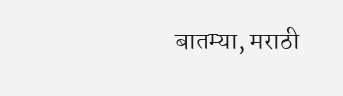बातम्या, मराठी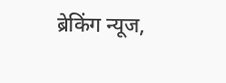ब्रेकिंग न्यूज,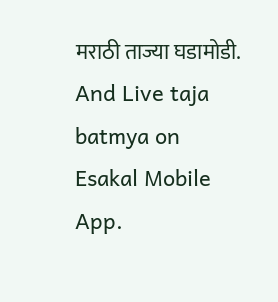मराठी ताज्या घडामोडी. And Live taja batmya on Esakal Mobile App.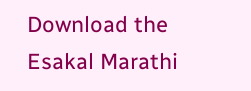Download the Esakal Marathi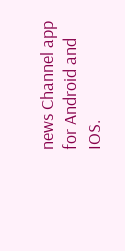news Channel app for Android and IOS.